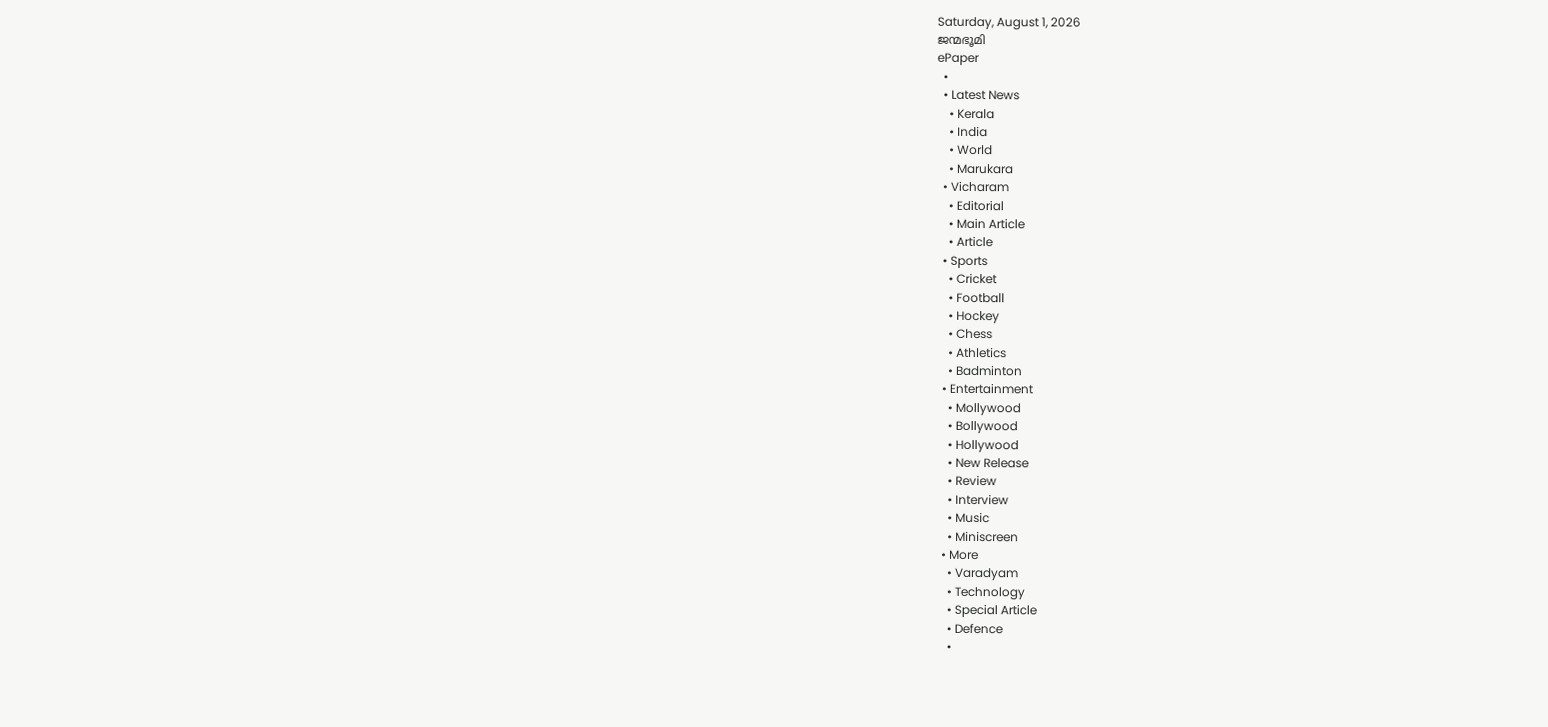Saturday, August 1, 2026
ജന്മഭൂമി
ePaper
  •
  • Latest News
    • Kerala
    • India
    • World
    • Marukara
  • Vicharam
    • Editorial
    • Main Article
    • Article
  • Sports
    • Cricket
    • Football
    • Hockey
    • Chess
    • Athletics
    • Badminton
  • Entertainment
    • Mollywood
    • Bollywood
    • Hollywood
    • New Release
    • Review
    • Interview
    • Music
    • Miniscreen
  • More
    • Varadyam
    • Technology
    • Special Article
    • Defence
    •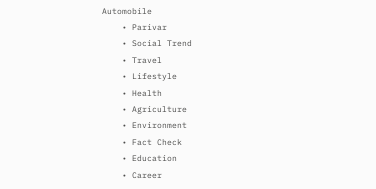Automobile
    • Parivar
    • Social Trend
    • Travel
    • Lifestyle
    • Health
    • Agriculture
    • Environment
    • Fact Check
    • Education
    • Career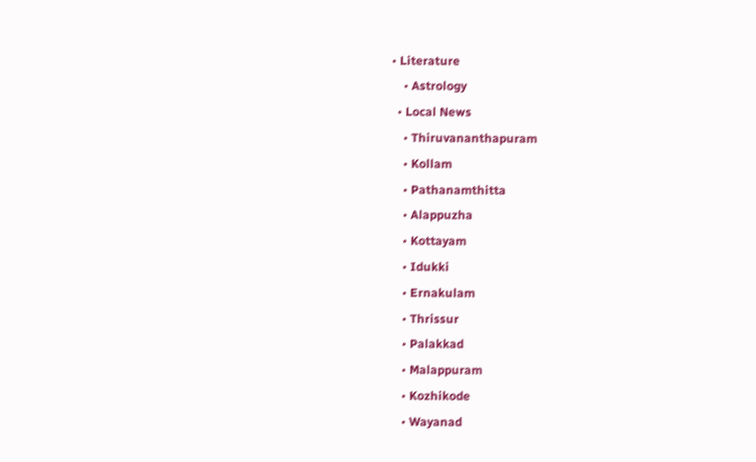• Literature
    • Astrology
  • Local News
    • Thiruvananthapuram
    • Kollam
    • Pathanamthitta
    • Alappuzha
    • Kottayam
    • Idukki
    • Ernakulam
    • Thrissur
    • Palakkad
    • Malappuram
    • Kozhikode
    • Wayanad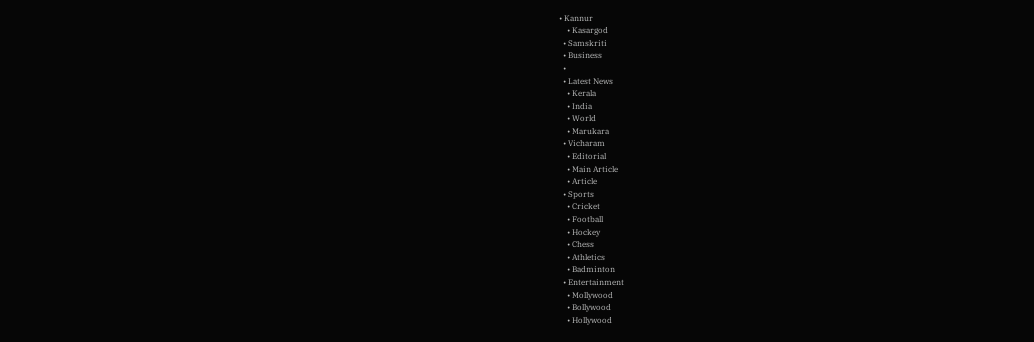• Kannur
    • Kasargod
  • Samskriti
  • Business
  •
  • Latest News
    • Kerala
    • India
    • World
    • Marukara
  • Vicharam
    • Editorial
    • Main Article
    • Article
  • Sports
    • Cricket
    • Football
    • Hockey
    • Chess
    • Athletics
    • Badminton
  • Entertainment
    • Mollywood
    • Bollywood
    • Hollywood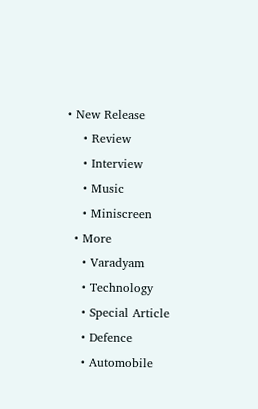• New Release
    • Review
    • Interview
    • Music
    • Miniscreen
  • More
    • Varadyam
    • Technology
    • Special Article
    • Defence
    • Automobile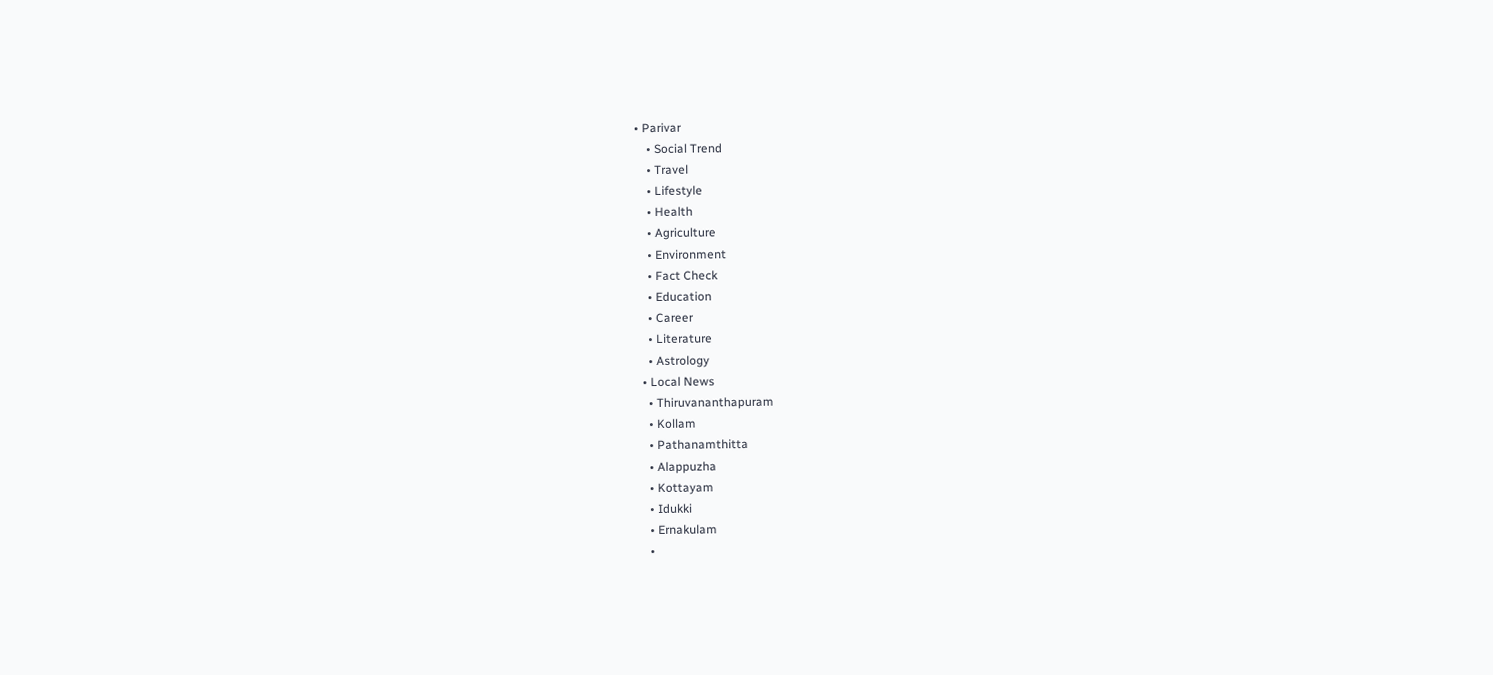• Parivar
    • Social Trend
    • Travel
    • Lifestyle
    • Health
    • Agriculture
    • Environment
    • Fact Check
    • Education
    • Career
    • Literature
    • Astrology
  • Local News
    • Thiruvananthapuram
    • Kollam
    • Pathanamthitta
    • Alappuzha
    • Kottayam
    • Idukki
    • Ernakulam
    •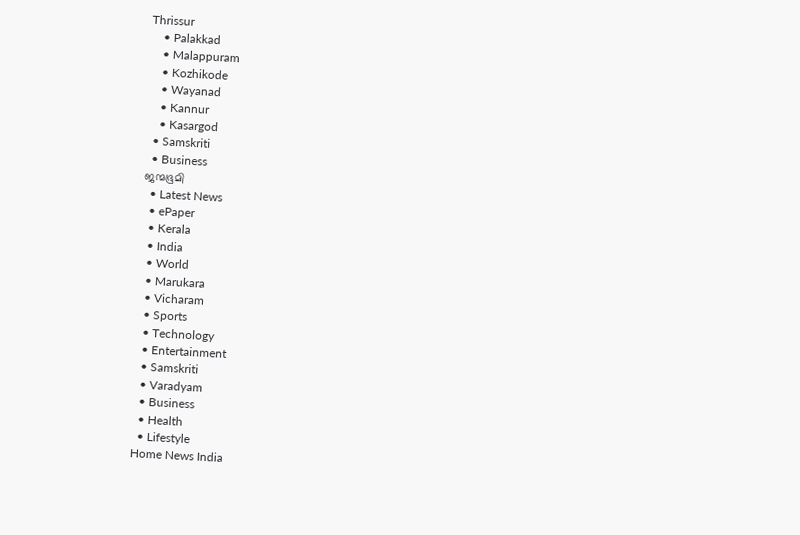Thrissur
    • Palakkad
    • Malappuram
    • Kozhikode
    • Wayanad
    • Kannur
    • Kasargod
  • Samskriti
  • Business
ജന്മഭൂമി
  • Latest News
  • ePaper
  • Kerala
  • India
  • World
  • Marukara
  • Vicharam
  • Sports
  • Technology
  • Entertainment
  • Samskriti
  • Varadyam
  • Business
  • Health
  • Lifestyle
Home News India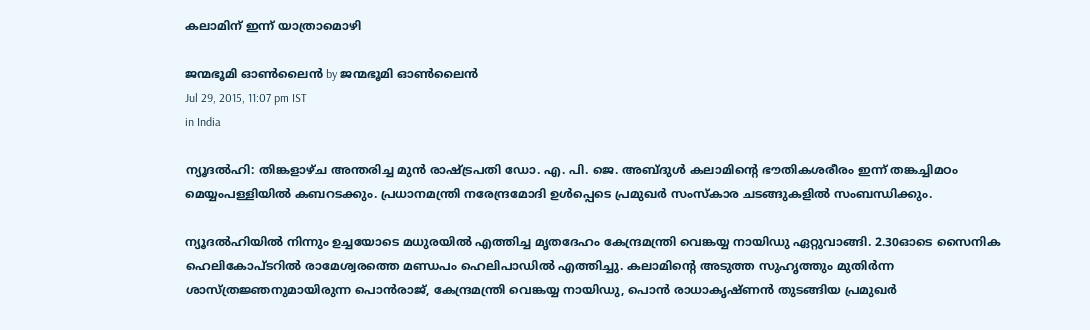കലാമിന് ഇന്ന് യാത്രാമൊഴി

ജന്മഭൂമി ഓണ്‍ലൈന്‍ by ജന്മഭൂമി ഓണ്‍ലൈന്‍
Jul 29, 2015, 11:07 pm IST
in India

ന്യൂദല്‍ഹി: തിങ്കളാഴ്ച അന്തരിച്ച മുന്‍ രാഷ്‌ട്രപതി ഡോ. എ. പി. ജെ. അബ്ദുള്‍ കലാമിന്റെ ഭൗതികശരീരം ഇന്ന് തങ്കച്ചിമഠം മെയ്യംപള്ളിയില്‍ കബറടക്കും. പ്രധാനമന്ത്രി നരേന്ദ്രമോദി ഉള്‍പ്പെടെ പ്രമുഖര്‍ സംസ്‌കാര ചടങ്ങുകളില്‍ സംബന്ധിക്കും.

ന്യൂദല്‍ഹിയില്‍ നിന്നും ഉച്ചയോടെ മധുരയില്‍ എത്തിച്ച മൃതദേഹം കേന്ദ്രമന്ത്രി വെങ്കയ്യ നായിഡു ഏറ്റുവാങ്ങി. 2.30ഓടെ സൈനിക ഹെലികോപ്ടറില്‍ രാമേശ്വരത്തെ മണ്ഡപം ഹെലിപാഡില്‍ എത്തിച്ചു. കലാമിന്റെ അടുത്ത സുഹൃത്തും മുതിര്‍ന്ന ശാസ്ത്രജ്ഞനുമായിരുന്ന പൊന്‍രാജ്, കേന്ദ്രമന്ത്രി വെങ്കയ്യ നായിഡു, പൊന്‍ രാധാകൃഷ്ണന്‍ തുടങ്ങിയ പ്രമുഖര്‍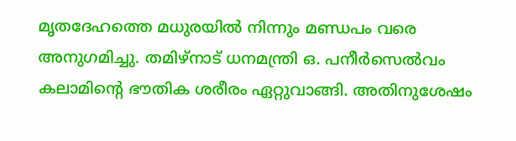മൃതദേഹത്തെ മധുരയില്‍ നിന്നും മണ്ഡപം വരെ അനുഗമിച്ചു. തമിഴ്‌നാട് ധനമന്ത്രി ഒ. പനീര്‍സെല്‍വം കലാമിന്റെ ഭൗതിക ശരീരം ഏറ്റുവാങ്ങി. അതിനുശേഷം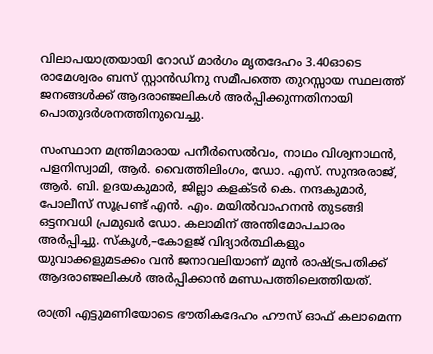വിലാപയാത്രയായി റോഡ് മാര്‍ഗം മൃതദേഹം 3.40ഓടെ രാമേശ്വരം ബസ് സ്റ്റാന്‍ഡിനു സമീപത്തെ തുറസ്സായ സ്ഥലത്ത് ജനങ്ങള്‍ക്ക് ആദരാഞ്ജലികള്‍ അര്‍പ്പിക്കുന്നതിനായി പൊതുദര്‍ശനത്തിനുവെച്ചു.

സംസ്ഥാന മന്ത്രിമാരായ പനീര്‍സെല്‍വം, നാഥം വിശ്വനാഥന്‍, പളനിസ്വാമി, ആര്‍. വൈത്തിലിംഗം, ഡോ. എസ്. സുന്ദരരാജ്, ആര്‍. ബി. ഉദയകുമാര്‍, ജില്ലാ കളക്ടര്‍ കെ. നന്ദകുമാര്‍, പോലീസ് സൂപ്രണ്ട് എന്‍. എം. മയില്‍വാഹനന്‍ തുടങ്ങി ഒട്ടനവധി പ്രമുഖര്‍ ഡോ. കലാമിന് അന്തിമോപചാരം അര്‍പ്പിച്ചു. സ്‌കൂള്‍,–കോളജ് വിദ്യാര്‍ത്ഥികളും യുവാക്കളുമടക്കം വന്‍ ജനാവലിയാണ് മുന്‍ രാഷ്‌ട്രപതിക്ക് ആദരാഞ്ജലികള്‍ അര്‍പ്പിക്കാന്‍ മണ്ഡപത്തിലെത്തിയത്.

രാത്രി എട്ടുമണിയോടെ ഭൗതികദേഹം ഹൗസ് ഓഫ് കലാമെന്ന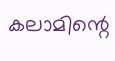കലാമിന്റെ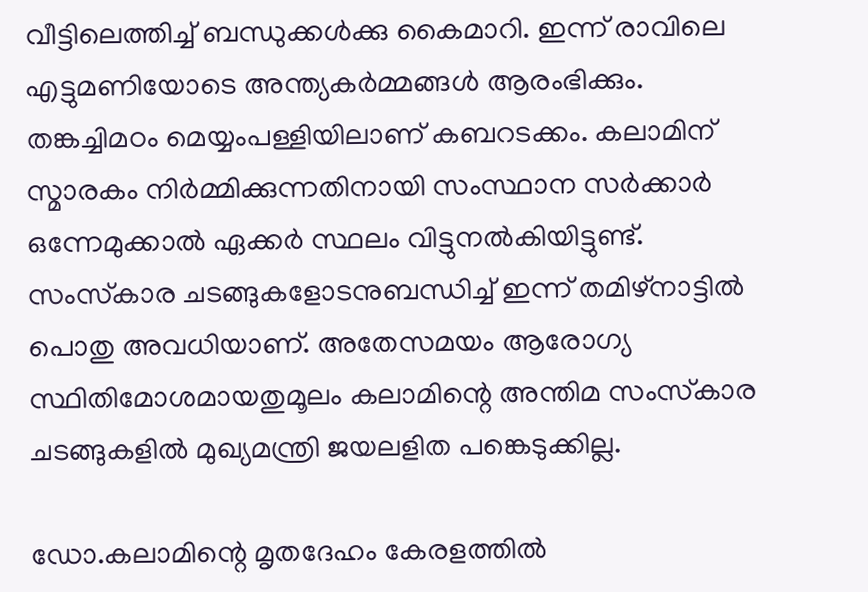വീട്ടിലെത്തിച്ച് ബന്ധുക്കള്‍ക്കു കൈമാറി. ഇന്ന് രാവിലെ എട്ടുമണിയോടെ അന്ത്യകര്‍മ്മങ്ങള്‍ ആരംഭിക്കും. തങ്കച്ചിമഠം മെയ്യംപള്ളിയിലാണ് കബറടക്കം. കലാമിന് സ്മാരകം നിര്‍മ്മിക്കുന്നതിനായി സംസ്ഥാന സര്‍ക്കാര്‍ ഒന്നേമുക്കാല്‍ ഏക്കര്‍ സ്ഥലം വിട്ടുനല്‍കിയിട്ടുണ്ട്. സംസ്‌കാര ചടങ്ങുകളോടനുബന്ധിച്ച് ഇന്ന് തമിഴ്‌നാട്ടില്‍ പൊതു അവധിയാണ്. അതേസമയം ആരോഗ്യ സ്ഥിതിമോശമായതുമൂലം കലാമിന്റെ അന്തിമ സംസ്‌കാര ചടങ്ങുകളില്‍ മുഖ്യമന്ത്രി ജയലളിത പങ്കെടുക്കില്ല.

ഡോ.കലാമിന്റെ മൃതദേഹം കേരളത്തില്‍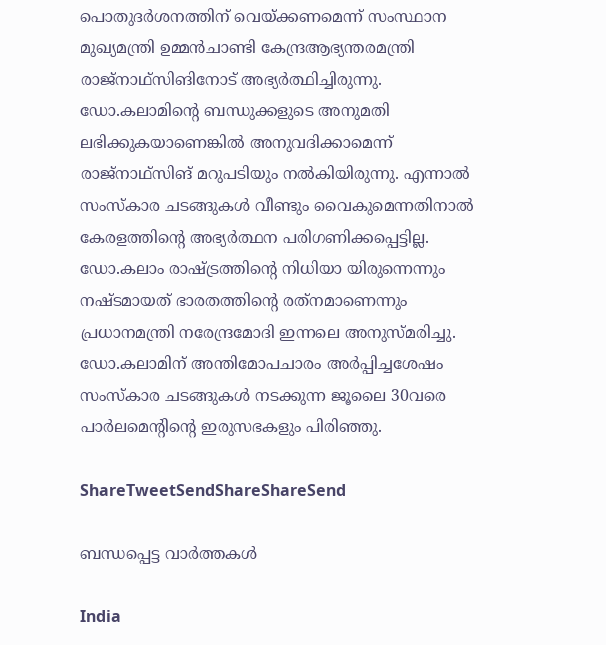പൊതുദര്‍ശനത്തിന് വെയ്‌ക്കണമെന്ന് സംസ്ഥാന മുഖ്യമന്ത്രി ഉമ്മന്‍ചാണ്ടി കേന്ദ്രആഭ്യന്തരമന്ത്രി രാജ്‌നാഥ്‌സിങിനോട് അഭ്യര്‍ത്ഥിച്ചിരുന്നു. ഡോ.കലാമിന്റെ ബന്ധുക്കളുടെ അനുമതി ലഭിക്കുകയാണെങ്കില്‍ അനുവദിക്കാമെന്ന് രാജ്‌നാഥ്‌സിങ് മറുപടിയും നല്‍കിയിരുന്നു. എന്നാല്‍ സംസ്‌കാര ചടങ്ങുകള്‍ വീണ്ടും വൈകുമെന്നതിനാല്‍ കേരളത്തിന്റെ അഭ്യര്‍ത്ഥന പരിഗണിക്കപ്പെട്ടില്ല. ഡോ.കലാം രാഷ്‌ട്രത്തിന്റെ നിധിയാ യിരുന്നെന്നും നഷ്ടമായത് ഭാരതത്തിന്റെ രത്‌നമാണെന്നും പ്രധാനമന്ത്രി നരേന്ദ്രമോദി ഇന്നലെ അനുസ്മരിച്ചു. ഡോ.കലാമിന് അന്തിമോപചാരം അര്‍പ്പിച്ചശേഷം സംസ്‌കാര ചടങ്ങുകള്‍ നടക്കുന്ന ജൂലൈ 30വരെ പാര്‍ലമെന്റിന്റെ ഇരുസഭകളും പിരിഞ്ഞു.

ShareTweetSendShareShareSend

ബന്ധപ്പെട്ട വാര്‍ത്തകള്‍

India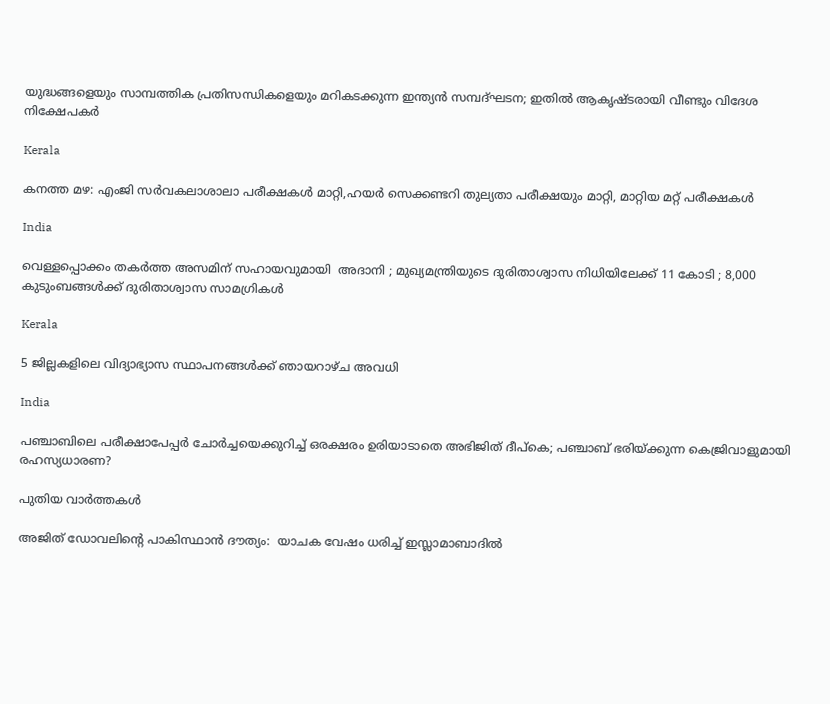യുദ്ധങ്ങളെയും സാമ്പത്തിക പ്രതിസന്ധികളെയും മറികടക്കുന്ന ഇന്ത്യന്‍ സമ്പദ്ഘടന; ഇതില്‍ ആകൃഷ്ടരായി വീണ്ടും വിദേശ നിക്ഷേപകര്‍

Kerala

കനത്ത മഴ: എംജി സര്‍വകലാശാലാ പരീക്ഷകള്‍ മാറ്റി,ഹയര്‍ സെക്കണ്ടറി തുല്യതാ പരീക്ഷയും മാറ്റി, മാറ്റിയ മറ്റ് പരീക്ഷകള്‍

India

വെള്ളപ്പൊക്കം തകർത്ത അസമിന് സഹായവുമായി  അദാനി ; മുഖ്യമന്ത്രിയുടെ ദുരിതാശ്വാസ നിധിയിലേക്ക് 11 കോടി ; 8,000 കുടുംബങ്ങൾക്ക് ദുരിതാശ്വാസ സാമഗ്രികൾ

Kerala

5 ജില്ലകളിലെ വിദ്യാഭ്യാസ സ്ഥാപനങ്ങള്‍ക്ക് ഞായറാഴ്ച അവധി

India

പഞ്ചാബിലെ പരീക്ഷാപേപ്പര്‍ ചോര്‍ച്ചയെക്കുറിച്ച് ഒരക്ഷരം ഉരിയാടാതെ അഭിജിത് ദീപ്കെ; പഞ്ചാബ് ഭരിയ്‌ക്കുന്ന കെജ്രിവാളുമായി രഹസ്യധാരണ?

പുതിയ വാര്‍ത്തകള്‍

അജിത് ഡോവലിന്റെ പാകിസ്ഥാൻ ദൗത്യം:  യാചക വേഷം ധരിച്ച് ഇസ്ലാമാബാദിൽ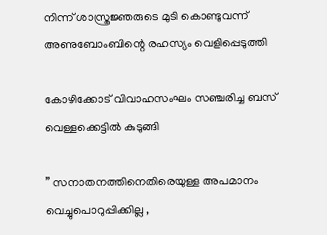നിന്ന് ശാസ്ത്രജ്ഞരുടെ മുടി കൊണ്ടുവന്ന് അണുബോംബിന്റെ രഹസ്യം വെളിപ്പെടുത്തി

കോഴിക്കോട് വിവാഹസംഘം സഞ്ചരിച്ച ബസ് വെള്ളക്കെട്ടില്‍ കുടുങ്ങി

” സനാതനത്തിനെതിരെയുള്ള അപമാനം വെച്ചുപൊറുപ്പിക്കില്ല ,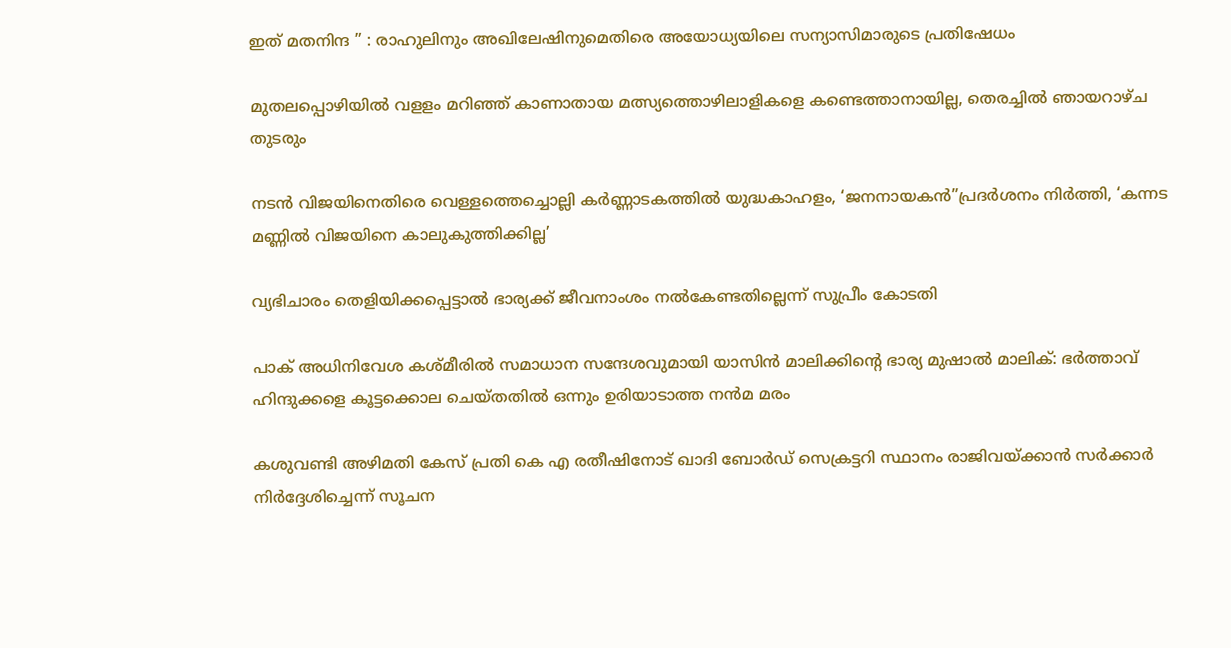ഇത് മതനിന്ദ ” : രാഹുലിനും അഖിലേഷിനുമെതിരെ അയോധ്യയിലെ സന്യാസിമാരുടെ പ്രതിഷേധം

മുതലപ്പൊഴിയില്‍ വളളം മറിഞ്ഞ് കാണാതായ മത്സ്യത്തൊഴിലാളികളെ കണ്ടെത്താനായില്ല, തെരച്ചില്‍ ഞായറാഴ്ച തുടരും

നടന്‍ വിജയിനെതിരെ വെള്ളത്തെച്ചൊല്ലി കര്‍ണ്ണാടകത്തില്‍ യുദ്ധകാഹളം, ‘ജനനായകന്‍”പ്രദര്‍ശനം നിര്‍ത്തി, ‘കന്നട മണ്ണില്‍ വിജയിനെ കാലുകുത്തിക്കില്ല’

വ്യഭിചാരം തെളിയിക്കപ്പെട്ടാല്‍ ഭാര്യക്ക് ജീവനാംശം നല്‍കേണ്ടതില്ലെന്ന് സുപ്രീം കോടതി

പാക് അധിനിവേശ കശ്മീരിൽ സമാധാന സന്ദേശവുമായി യാസിൻ മാലിക്കിന്റെ ഭാര്യ മുഷാൽ മാലിക്: ഭർത്താവ് ഹിന്ദുക്കളെ കൂട്ടക്കൊല ചെയ്തതിൽ ഒന്നും ഉരിയാടാത്ത നൻമ മരം

കശുവണ്ടി അഴിമതി കേസ് പ്രതി കെ എ രതീഷിനോട് ഖാദി ബോര്‍ഡ് സെക്രട്ടറി സ്ഥാനം രാജിവയ്‌ക്കാന്‍ സര്‍ക്കാര്‍ നിര്‍ദ്ദേശിച്ചെന്ന് സൂചന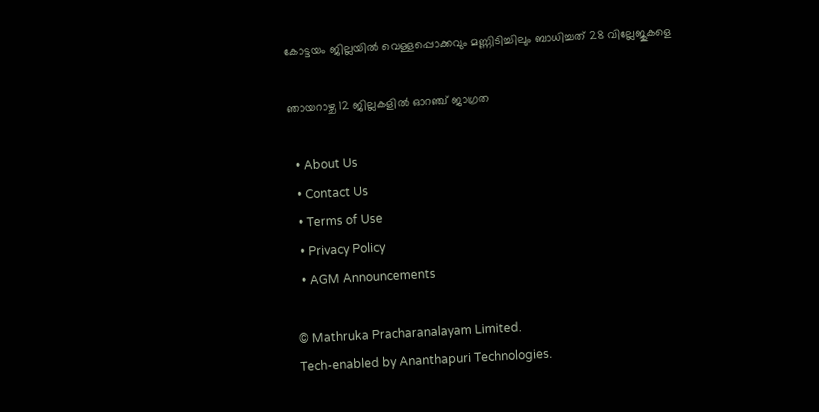കോട്ടയം ജില്ലയില്‍ വെള്ളപ്പൊക്കവും മണ്ണിടിച്ചിലും ബാധിച്ചത് 28 വില്ലേജുകളെ

ഞായറാഴ്ച 12 ജില്ലകളില്‍ ഓറഞ്ച് ജാഗ്രത

  • About Us
  • Contact Us
  • Terms of Use
  • Privacy Policy
  • AGM Announcements

© Mathruka Pracharanalayam Limited.
Tech-enabled by Ananthapuri Technologies.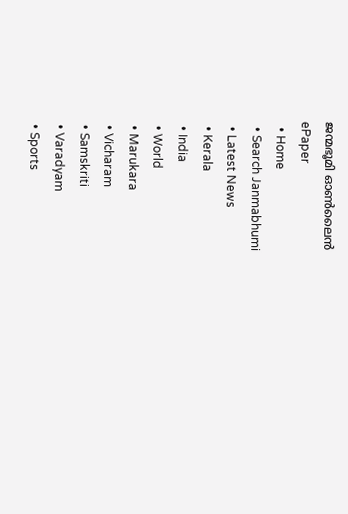ജന്മഭൂമി ഓണ്‍ലൈന്‍
ePaper
  • Home
  • Search Janmabhumi
  • Latest News
  • Kerala
  • India
  • World
  • Marukara
  • Vicharam
  • Samskriti
  • Varadyam
  • Sports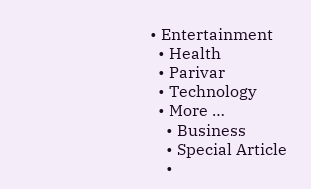• Entertainment
  • Health
  • Parivar
  • Technology
  • More …
    • Business
    • Special Article
    •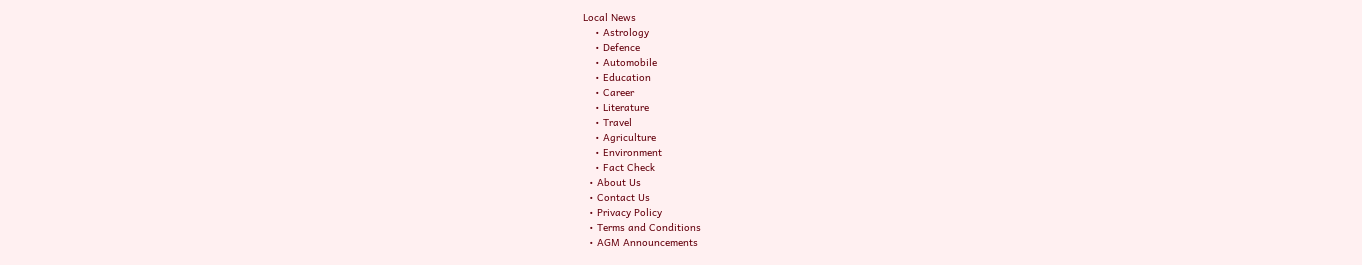Local News
    • Astrology
    • Defence
    • Automobile
    • Education
    • Career
    • Literature
    • Travel
    • Agriculture
    • Environment
    • Fact Check
  • About Us
  • Contact Us
  • Privacy Policy
  • Terms and Conditions
  • AGM Announcements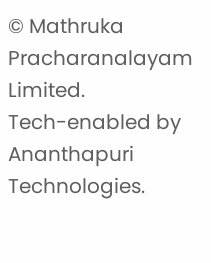© Mathruka Pracharanalayam Limited.
Tech-enabled by Ananthapuri Technologies.